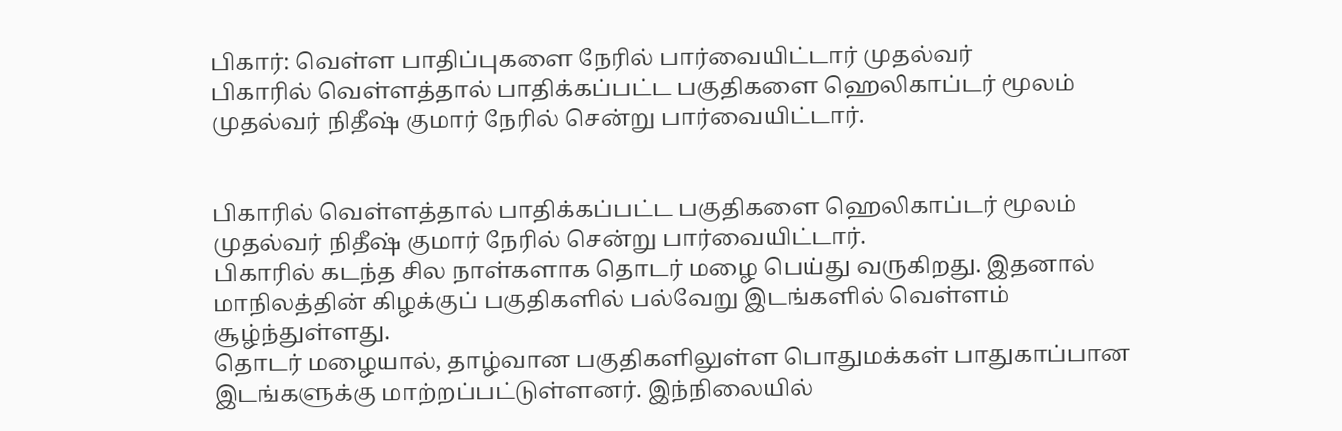பிகார்: வெள்ள பாதிப்புகளை நேரில் பார்வையிட்டார் முதல்வர்
பிகாரில் வெள்ளத்தால் பாதிக்கப்பட்ட பகுதிகளை ஹெலிகாப்டர் மூலம் முதல்வர் நிதீஷ் குமார் நேரில் சென்று பார்வையிட்டார்.


பிகாரில் வெள்ளத்தால் பாதிக்கப்பட்ட பகுதிகளை ஹெலிகாப்டர் மூலம் முதல்வர் நிதீஷ் குமார் நேரில் சென்று பார்வையிட்டார்.
பிகாரில் கடந்த சில நாள்களாக தொடர் மழை பெய்து வருகிறது. இதனால் மாநிலத்தின் கிழக்குப் பகுதிகளில் பல்வேறு இடங்களில் வெள்ளம் சூழ்ந்துள்ளது.
தொடர் மழையால், தாழ்வான பகுதிகளிலுள்ள பொதுமக்கள் பாதுகாப்பான இடங்களுக்கு மாற்றப்பட்டுள்ளனர். இந்நிலையில்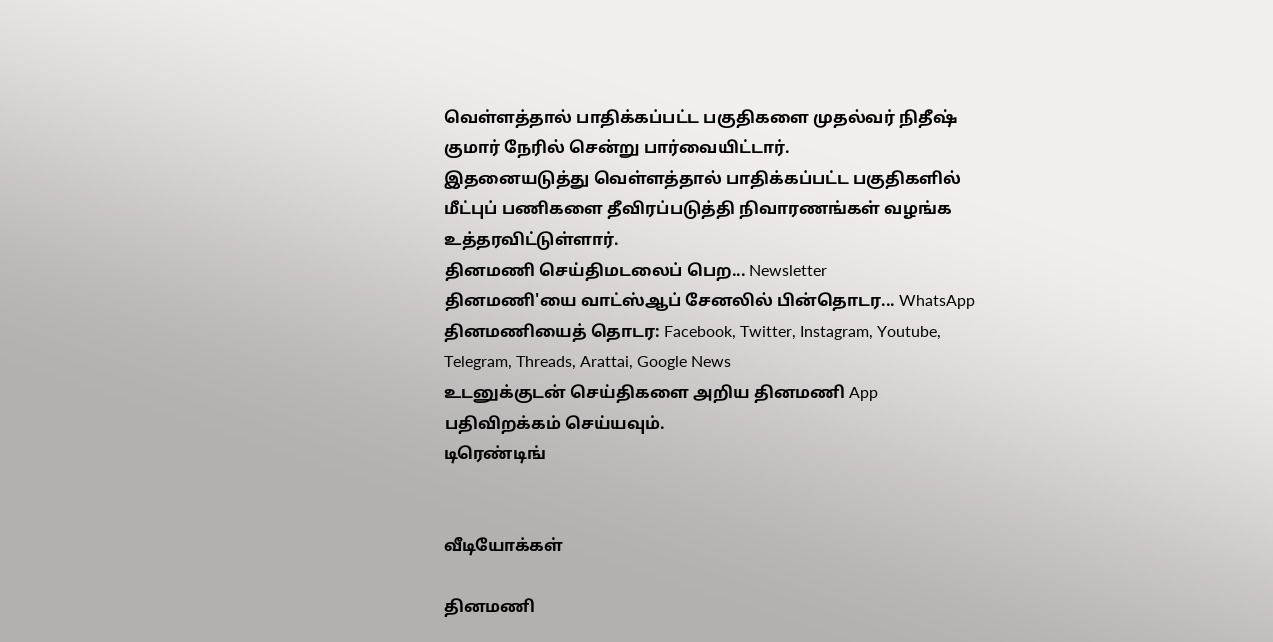வெள்ளத்தால் பாதிக்கப்பட்ட பகுதிகளை முதல்வர் நிதீஷ் குமார் நேரில் சென்று பார்வையிட்டார்.
இதனையடுத்து வெள்ளத்தால் பாதிக்கப்பட்ட பகுதிகளில் மீட்புப் பணிகளை தீவிரப்படுத்தி நிவாரணங்கள் வழங்க உத்தரவிட்டுள்ளார்.
தினமணி செய்திமடலைப் பெற... Newsletter
தினமணி'யை வாட்ஸ்ஆப் சேனலில் பின்தொடர... WhatsApp
தினமணியைத் தொடர: Facebook, Twitter, Instagram, Youtube, Telegram, Threads, Arattai, Google News
உடனுக்குடன் செய்திகளை அறிய தினமணி App பதிவிறக்கம் செய்யவும்.
டிரெண்டிங்


வீடியோக்கள்

தினமணி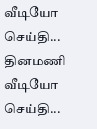வீடியோ செய்தி...
தினமணி வீடியோ செய்தி...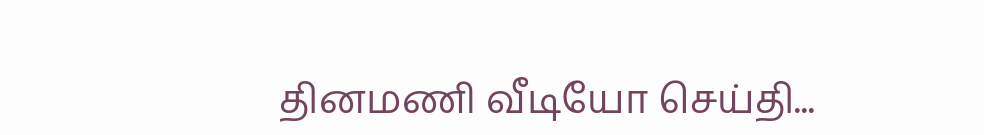தினமணி வீடியோ செய்தி...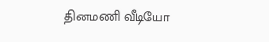தினமணி வீடியோ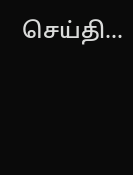செய்தி...